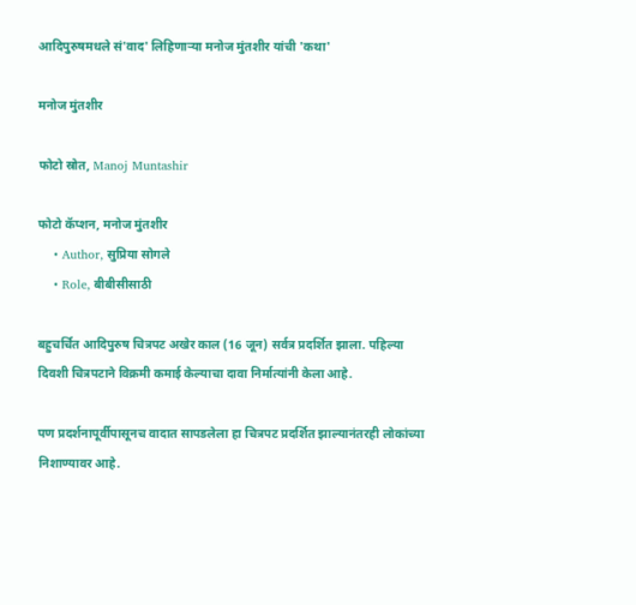आदिपुरुषमधले सं'वाद' लिहिणाऱ्या मनोज मुंतशीर यांची 'कथा'

मनोज मुंतशीर

फोटो स्रोत, Manoj Muntashir

फोटो कॅप्शन, मनोज मुंतशीर
    • Author, सुप्रिया सोगले
    • Role, बीबीसीसाठी

बहुचर्चित आदिपुरुष चित्रपट अखेर काल (16 जून) सर्वत्र प्रदर्शित झाला. पहिल्या दिवशी चित्रपटाने विक्रमी कमाई केल्याचा दावा निर्मात्यांनी केला आहे.

पण प्रदर्शनापूर्वीपासूनच वादात सापडलेला हा चित्रपट प्रदर्शित झाल्यानंतरही लोकांच्या निशाण्यावर आहे.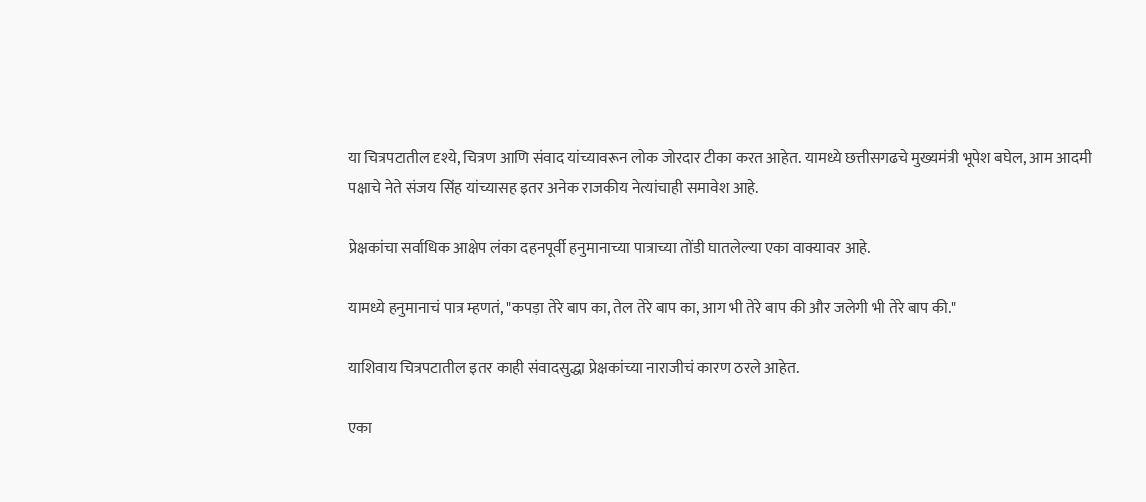या चित्रपटातील दृश्ये, चित्रण आणि संवाद यांच्यावरून लोक जोरदार टीका करत आहेत. यामध्ये छत्तीसगढचे मुख्यमंत्री भूपेश बघेल, आम आदमी पक्षाचे नेते संजय सिंह यांच्यासह इतर अनेक राजकीय नेत्यांचाही समावेश आहे.

प्रेक्षकांचा सर्वाधिक आक्षेप लंका दहनपूर्वी हनुमानाच्या पात्राच्या तोंडी घातलेल्या एका वाक्यावर आहे.

यामध्ये हनुमानाचं पात्र म्हणतं, "कपड़ा तेरे बाप का, तेल तेरे बाप का, आग भी तेरे बाप की और जलेगी भी तेरे बाप की."

याशिवाय चित्रपटातील इतर काही संवादसुद्धा प्रेक्षकांच्या नाराजीचं कारण ठरले आहेत.

एका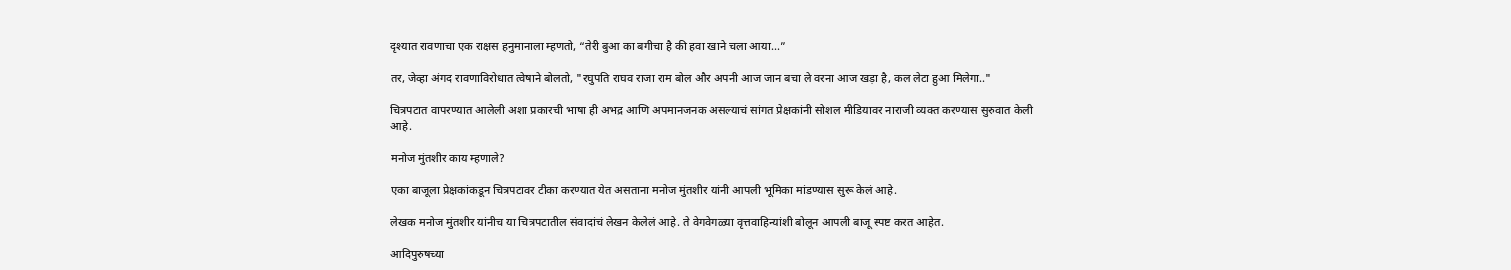दृश्यात रावणाचा एक राक्षस हनुमानाला म्हणतो, “तेरी बुआ का बगीचा है की हवा खाने चला आया...”

तर, जेव्हा अंगद रावणाविरोधात त्वेषाने बोलतो, "रघुपति राघव राजा राम बोल और अपनी आज जान बचा ले वरना आज खड़ा है, कल लेटा हुआ मिलेगा.."

चित्रपटात वापरण्यात आलेली अशा प्रकारची भाषा ही अभद्र आणि अपमानजनक असल्याचं सांगत प्रेक्षकांनी सोशल मीडियावर नाराजी व्यक्त करण्यास सुरुवात केली आहे.

मनोज मुंतशीर काय म्हणाले?

एका बाजूला प्रेक्षकांकडून चित्रपटावर टीका करण्यात येत असताना मनोज मुंतशीर यांनी आपली भूमिका मांडण्यास सुरू केलं आहे.

लेखक मनोज मुंतशीर यांनीच या चित्रपटातील संवादांचं लेखन केलेलं आहे. ते वेगवेगळ्या वृत्तवाहिन्यांशी बोलून आपली बाजू स्पष्ट करत आहेत.

आदिपुरुषच्या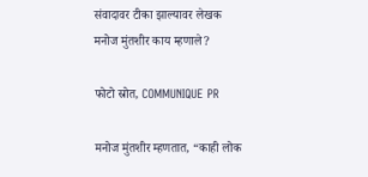संवादावर टीका झाल्यावर लेखक मनोज मुंतशीर काय म्हणाले?

फोटो स्रोत, COMMUNIQUE PR

मनोज मुंतशीर म्हणतात, “काही लोक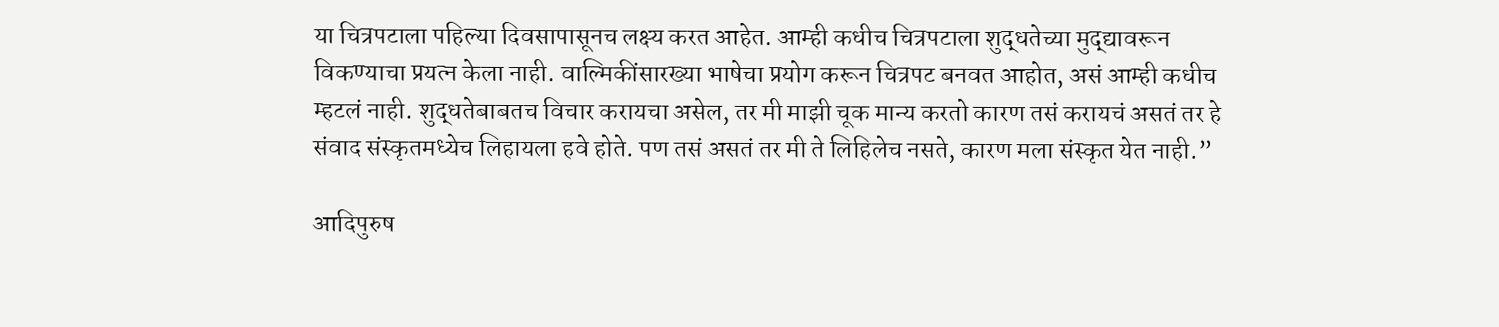या चित्रपटाला पहिल्या दिवसापासूनच लक्ष्य करत आहेत. आम्ही कधीच चित्रपटाला शुद्धतेच्या मुद्द्यावरून विकण्याचा प्रयत्न केला नाही. वाल्मिकींसारख्या भाषेचा प्रयोग करून चित्रपट बनवत आहोत, असं आम्ही कधीच म्हटलं नाही. शुद्धतेबाबतच विचार करायचा असेल, तर मी माझी चूक मान्य करतो कारण तसं करायचं असतं तर हे संवाद संस्कृतमध्येच लिहायला हवे होते. पण तसं असतं तर मी ते लिहिलेच नसते, कारण मला संस्कृत येत नाही.”

आदिपुरुष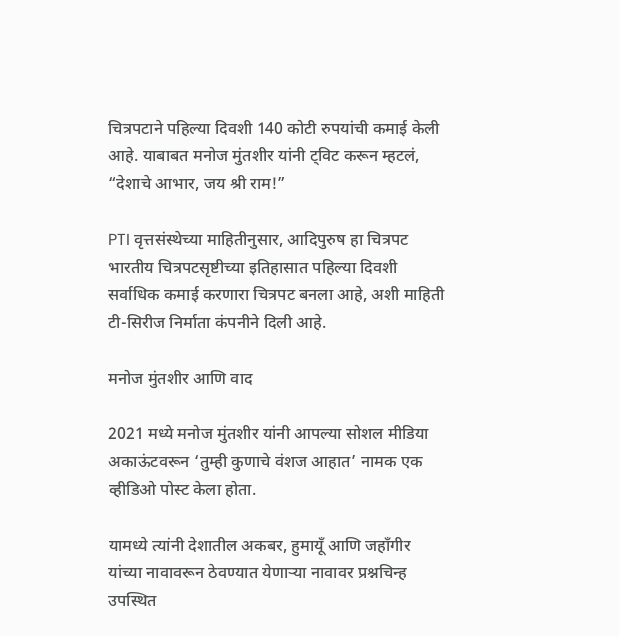चित्रपटाने पहिल्या दिवशी 140 कोटी रुपयांची कमाई केली आहे. याबाबत मनोज मुंतशीर यांनी ट्विट करून म्हटलं, “देशाचे आभार, जय श्री राम!”

PTI वृत्तसंस्थेच्या माहितीनुसार, आदिपुरुष हा चित्रपट भारतीय चित्रपटसृष्टीच्या इतिहासात पहिल्या दिवशी सर्वाधिक कमाई करणारा चित्रपट बनला आहे, अशी माहिती टी-सिरीज निर्माता कंपनीने दिली आहे.

मनोज मुंतशीर आणि वाद

2021 मध्ये मनोज मुंतशीर यांनी आपल्या सोशल मीडिया अकाऊंटवरून ‘तुम्ही कुणाचे वंशज आहात’ नामक एक व्हीडिओ पोस्ट केला होता.

यामध्ये त्यांनी देशातील अकबर, हुमायूँ आणि जहाँगीर यांच्या नावावरून ठेवण्यात येणाऱ्या नावावर प्रश्नचिन्ह उपस्थित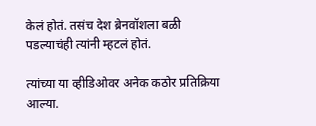केलं होतं. तसंच देश ब्रेनवॉशला बळी पडल्याचंही त्यांनी म्हटलं होतं.

त्यांच्या या व्हीडिओवर अनेक कठोर प्रतिक्रिया आल्या.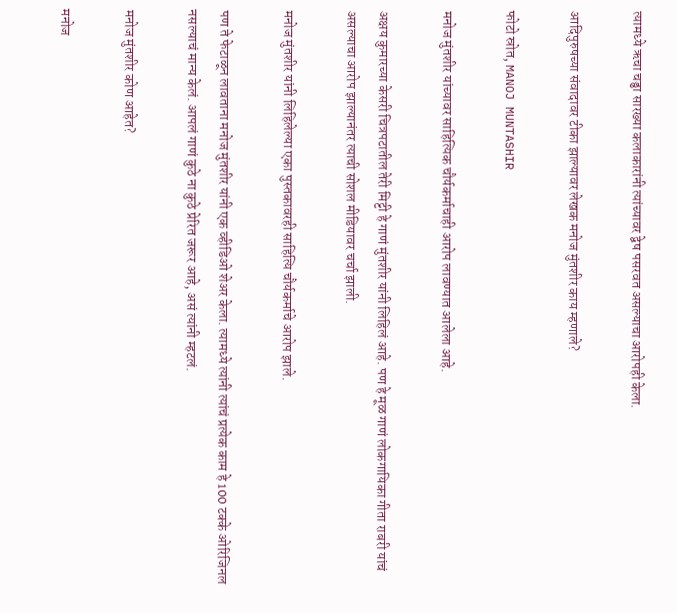त्यामध्ये ऋचा चड्ढा सारख्या कलाकारांनी त्यांच्यावर द्वेष पसरवत असल्याचा आरोपही केला.

आदिपुरुषच्या संवादावर टीका झाल्यावर लेखक मनोज मुंतशीर काय म्हणाले?

फोटो स्रोत, MANOJ MUNTASHIR

मनोज मुंतशीर यांच्यावर साहित्यिक चौर्यकर्माचाही आरोप लावण्यात आलेला आहे.

अक्षय कुमारच्या केसरी चित्रपटातील तेरी मिट्टी हे गाणं मुंतशीर यांनी लिहिलं आहे. पण हे मूळ गाणं लोकगायिका गीता राबरी यांचं असल्याचा आरोप झाल्यानंतर त्याची सोशल मीडियावर चर्चा झाली.

मनोज मुंतशीर यांनी लिहिलेल्या एका पुस्तकावरही साहित्यि चौर्यकर्माचे आरोप झाले.

पण ते फेटाळून लावताना मनोज मुंतशीर यांनी एक व्हीडिओ शेअर केला. त्यामध्ये त्यांनी त्यांचं प्रत्येक काम हे 100 टक्के ओरिजिनल नसल्याचं मान्य केलं. आपलं गाणं कुठे ना कुठे प्रेरित जरूर आहे, असं त्यांनी म्हटलं.

मनोज मुंतशीर कोण आहेत?

मनोज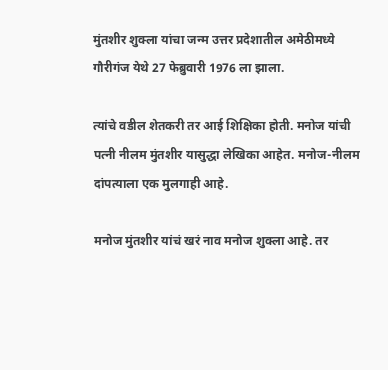मुंतशीर शुक्ला यांचा जन्म उत्तर प्रदेशातील अमेठीमध्ये गौरीगंज येथे 27 फेब्रुवारी 1976 ला झाला.

त्यांचे वडील शेतकरी तर आई शिक्षिका होती. मनोज यांची पत्नी नीलम मुंतशीर यासुद्धा लेखिका आहेत. मनोज-नीलम दांपत्याला एक मुलगाही आहे.

मनोज मुंतशीर यांचं खरं नाव मनोज शुक्ला आहे. तर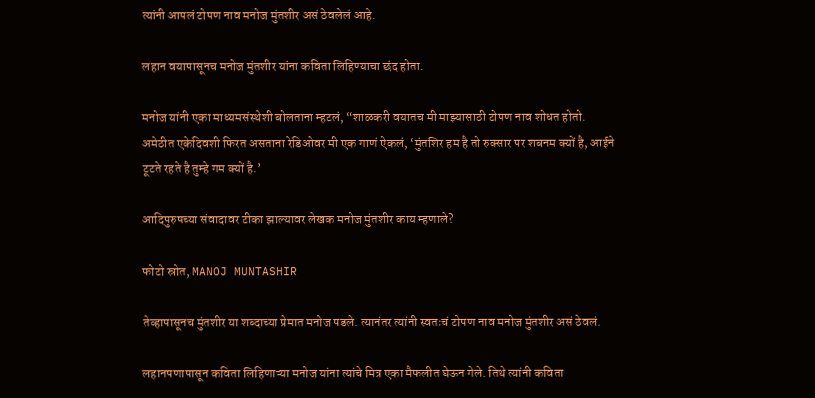त्यांनी आपलं टोपण नाव मनोज मुंतशीर असं ठेवलेलं आहे.

लहान वयापासूनच मनोज मुंतशीर यांना कविता लिहिण्याचा छंद होता.

मनोज यांनी एका माध्यमसंस्थेशी बोलताना म्हटलं, “शाळकरी वयातच मी माझ्यासाठी टोपण नाव शोधत होतो. अमेठीत एकेदिवशी फिरत असताना रेडिओवर मी एक गाणं ऐकलं, ‘मुंतशिर हम है तो रुक्सार पर शबनम क्यों है, आईने टूटते रहते है तुम्हे गम क्यों है.’

आदिपुरुषच्या संवादावर टीका झाल्यावर लेखक मनोज मुंतशीर काय म्हणाले?

फोटो स्रोत, MANOJ MUNTASHIR

तेव्हापासूनच मुंतशीर या शब्दाच्या प्रेमात मनोज पडले. त्यानंतर त्यांनी स्वतःचं टोपण नाव मनोज मुंतशीर असं ठेवलं.

लहानपणापासून कविता लिहिणाऱ्या मनोज यांना त्यांचे मित्र एका मैफलीत घेऊन गेले. तिथे त्यांनी कविता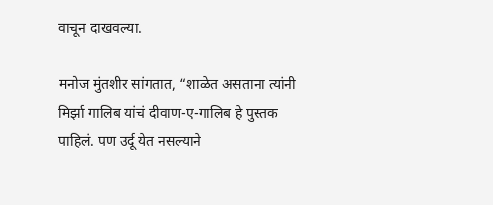वाचून दाखवल्या.

मनोज मुंतशीर सांगतात, “शाळेत असताना त्यांनी मिर्झा गालिब यांचं दीवाण-ए-गालिब हे पुस्तक पाहिलं. पण उर्दू येत नसल्याने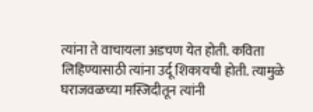त्यांना ते वाचायला अडचण येत होती. कविता लिहिण्यासाठी त्यांना उर्दू शिकायची होती. त्यामुळे घराजवळच्या मस्जिदीतून त्यांनी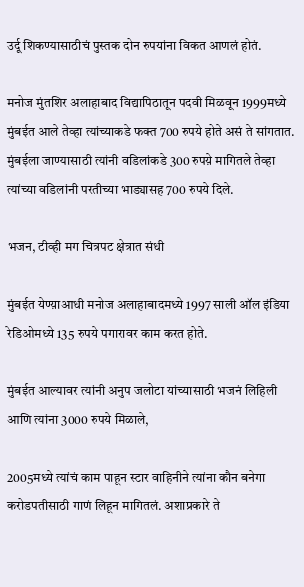उर्दू शिकण्यासाठीचं पुस्तक दोन रुपयांना विकत आणलं होतं.

मनोज मुंतशिर अलाहाबाद विद्यापिठातून पदवी मिळवून 1999मध्ये मुंबईत आले तेव्हा त्यांच्याकडे फक्त 700 रुपये होते असं ते सांगतात. मुंबईला जाण्यासाठी त्यांनी वडिलांकडे 300 रुपय़े मागितले तेव्हा त्यांच्या वडिलांनी परतीच्या भाड्यासह 700 रुपये दिले.

भजन, टीव्ही मग चित्रपट क्षेत्रात संधी

मुंबईत येण्य़ाआधी मनोज अलाहाबादमध्ये 1997 साली ऑल इंडिया रेडिओमध्ये 135 रुपये पगारावर काम करत होते.

मुंबईत आल्यावर त्यांनी अनुप जलोटा यांच्यासाठी भजनं लिहिली आणि त्यांना 3000 रुपये मिळाले,

2005मध्ये त्यांचं काम पाहून स्टार वाहिनीने त्यांना कौन बनेगा करोडपतीसाठी गाणं लिहून मागितलं. अशाप्रकारे ते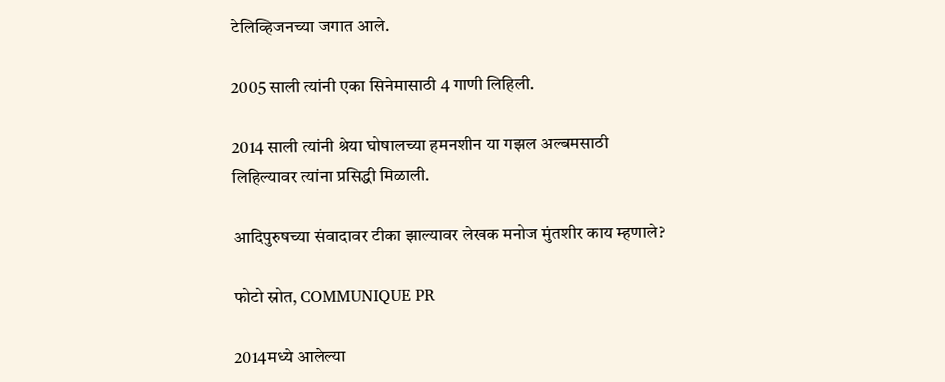टेलिव्हिजनच्या जगात आले.

2005 साली त्यांनी एका सिनेमासाठी 4 गाणी लिहिली.

2014 साली त्यांनी श्रेया घोषालच्या हमनशीन या गझल अल्बमसाठी लिहिल्यावर त्यांना प्रसिद्धी मिळाली.

आदिपुरुषच्या संवादावर टीका झाल्यावर लेखक मनोज मुंतशीर काय म्हणाले?

फोटो स्रोत, COMMUNIQUE PR

2014मध्ये आलेल्या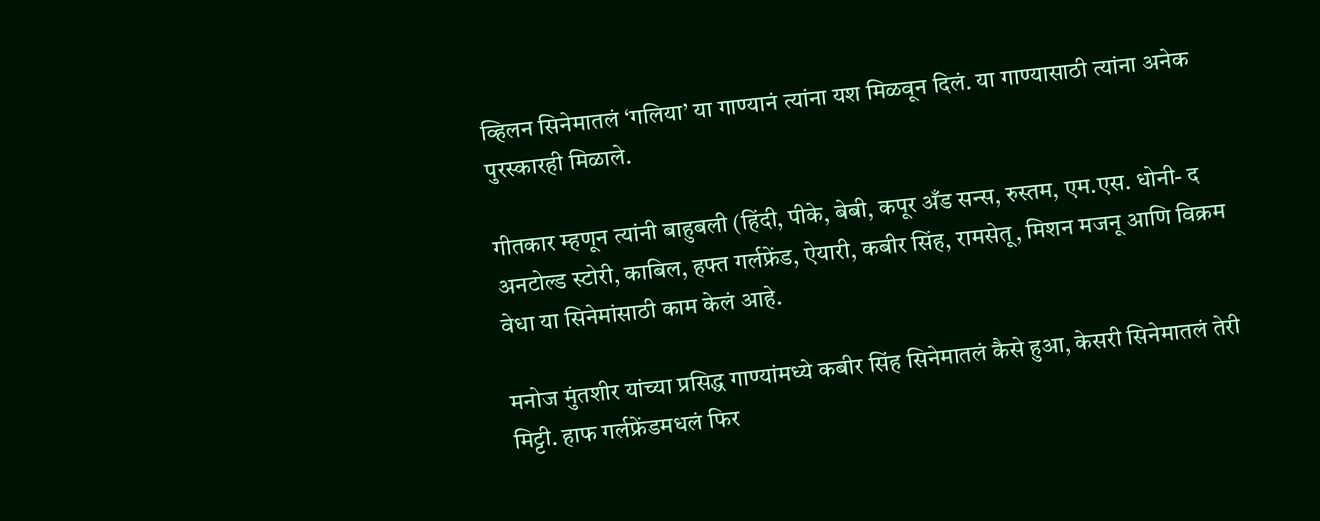व्हिलन सिनेमातलं ‘गलिया’ या गाण्यानं त्यांना यश मिळवून दिलं. या गाण्यासाठी त्यांना अनेक पुरस्कारही मिळाले.

गीतकार म्हणून त्यांनी बाहुबली (हिंदी, पीके, बेबी, कपूर अँड सन्स, रुस्तम, एम.एस. धोनी- द अनटोल्ड स्टोरी, काबिल, हफ्त गर्लफ्रेंड, ऐयारी, कबीर सिंह, रामसेतू, मिशन मजनू आणि विक्रम वेधा या सिनेमांसाठी काम केलं आहे.

मनोज मुंतशीर यांच्या प्रसिद्ध गाण्यांमध्ये कबीर सिंह सिनेमातलं कैसे हुआ, केसरी सिनेमातलं तेरी मिट्टी. हाफ गर्लफ्रेंडमधलं फिर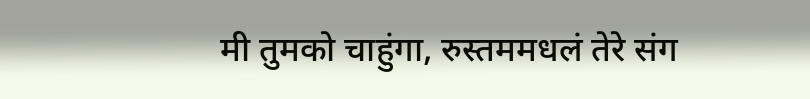मी तुमको चाहुंगा, रुस्तममधलं तेरे संग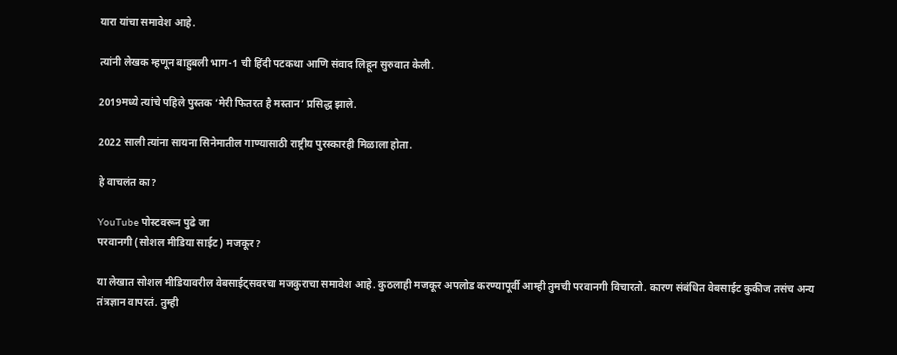यारा यांचा समावेश आहे.

त्यांनी लेखक म्हणून बाहुबली भाग-1 ची हिंदी पटकथा आणि संवाद लिहून सुरुवात केली.

2019मध्ये त्यांचे पहिले पुस्तक ‘मेरी फितरत है मस्तान’ प्रसिद्ध झाले.

2022 साली त्यांना सायना सिनेमातील गाण्यासाठी राष्ट्रीय पुरस्कारही मिळाला होता.

हे वाचलंत का?

YouTube पोस्टवरून पुढे जा
परवानगी (सोशल मीडिया साईट) मजकूर?

या लेखात सोशल मीडियावरील वेबसाईट्सवरचा मजकुराचा समावेश आहे. कुठलाही मजकूर अपलोड करण्यापूर्वी आम्ही तुमची परवानगी विचारतो. कारण संबंधित वेबसाईट कुकीज तसंच अन्य तंत्रज्ञान वापरतं. तुम्ही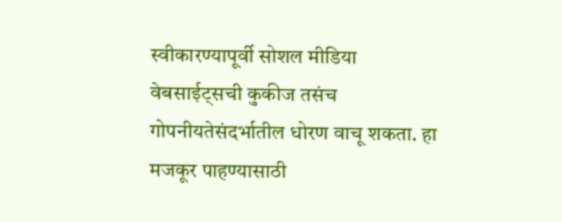स्वीकारण्यापूर्वी सोशल मीडिया वेबसाईट्सची कुकीज तसंच गोपनीयतेसंदर्भातील धोरण वाचू शकता. हा मजकूर पाहण्यासाठी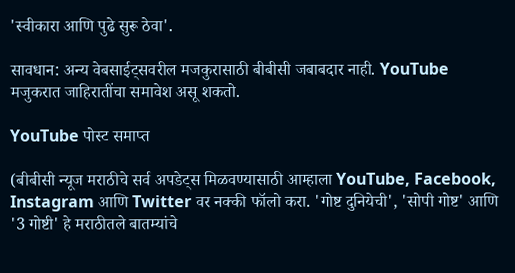'स्वीकारा आणि पुढे सुरू ठेवा'.

सावधान: अन्य वेबसाईट्सवरील मजकुरासाठी बीबीसी जबाबदार नाही. YouTube मजुकरात जाहिरातींचा समावेश असू शकतो.

YouTube पोस्ट समाप्त

(बीबीसी न्यूज मराठीचे सर्व अपडेट्स मिळवण्यासाठी आम्हाला YouTube, Facebook, Instagram आणि Twitter वर नक्की फॉलो करा. 'गोष्ट दुनियेची', 'सोपी गोष्ट' आणि '3 गोष्टी' हे मराठीतले बातम्यांचे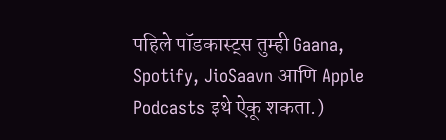पहिले पॉडकास्ट्स तुम्ही Gaana, Spotify, JioSaavn आणि Apple Podcasts इथे ऐकू शकता.)